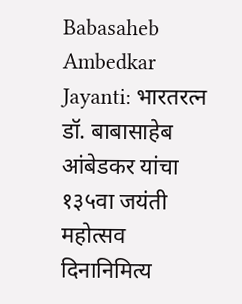Babasaheb Ambedkar Jayanti: भारतरत्न डॉ. बाबासाहेब आंबेडकर यांचा १३५वा जयंती महोत्सव दिनानिमित्य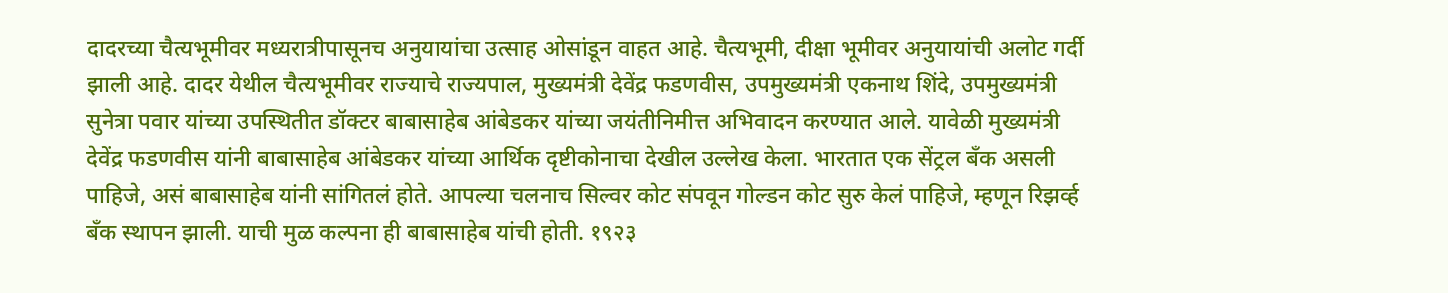दादरच्या चैत्यभूमीवर मध्यरात्रीपासूनच अनुयायांचा उत्साह ओसांडून वाहत आहे. चैत्यभूमी, दीक्षा भूमीवर अनुयायांची अलोट गर्दी झाली आहे. दादर येथील चैत्यभूमीवर राज्याचे राज्यपाल, मुख्यमंत्री देवेंद्र फडणवीस, उपमुख्यमंत्री एकनाथ शिंदे, उपमुख्यमंत्री सुनेत्रा पवार यांच्या उपस्थितीत डॉक्टर बाबासाहेब आंबेडकर यांच्या जयंतीनिमीत्त अभिवादन करण्यात आले. यावेळी मुख्यमंत्री देवेंद्र फडणवीस यांनी बाबासाहेब आंबेडकर यांच्या आर्थिक दृष्टीकोनाचा देखील उल्लेख केला. भारतात एक सेंट्रल बॅंक असली पाहिजे, असं बाबासाहेब यांनी सांगितलं होते. आपल्या चलनाच सिल्वर कोट संपवून गोल्डन कोट सुरु केलं पाहिजे, म्हणून रिझर्व्ह बॅंक स्थापन झाली. याची मुळ कल्पना ही बाबासाहेब यांची होती. १९२३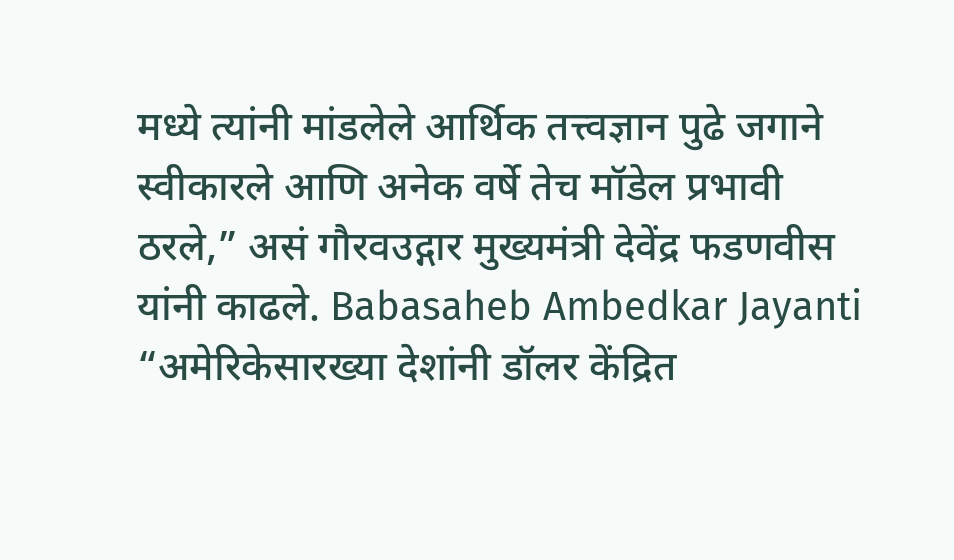मध्ये त्यांनी मांडलेले आर्थिक तत्त्वज्ञान पुढे जगाने स्वीकारले आणि अनेक वर्षे तेच मॉडेल प्रभावी ठरले,” असं गौरवउद्गार मुख्यमंत्री देवेंद्र फडणवीस यांनी काढले. Babasaheb Ambedkar Jayanti “अमेरिकेसारख्या देशांनी डॉलर केंद्रित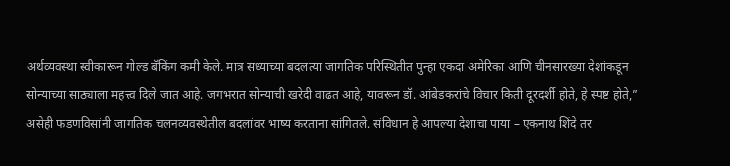अर्थव्यवस्था स्वीकारून गोल्ड बॅकिंग कमी केले. मात्र सध्याच्या बदलत्या जागतिक परिस्थितीत पुन्हा एकदा अमेरिका आणि चीनसारख्या देशांकडून सोन्याच्या साठ्याला महत्त्व दिले जात आहे. जगभरात सोन्याची खरेदी वाढत आहे, यावरून डॉ. आंबेडकरांचे विचार किती दूरदर्शी होते, हे स्पष्ट होते,” असेही फडणविसांनी जागतिक चलनव्यवस्थेतील बदलांवर भाष्य करताना सांगितले. संविधान हे आपल्या देशाचा पाया – एकनाथ शिंदे तर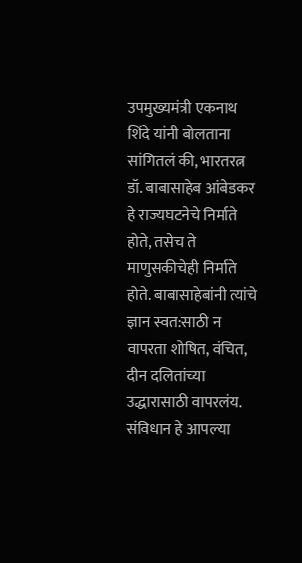उपमुख्यमंत्री एकनाथ शिंदे यांनी बोलताना सांगितलं की, भारतरत्न डॉ. बाबासाहेब आंबेडकर हे राज्यघटनेचे निर्माते होते, तसेच ते माणुसकीचेही निर्माते होते. बाबासाहेबांनी त्यांचे ज्ञान स्वत:साठी न वापरता शोषित, वंचित, दीन दलितांच्या उद्धारासाठी वापरलंय. संविधान हे आपल्या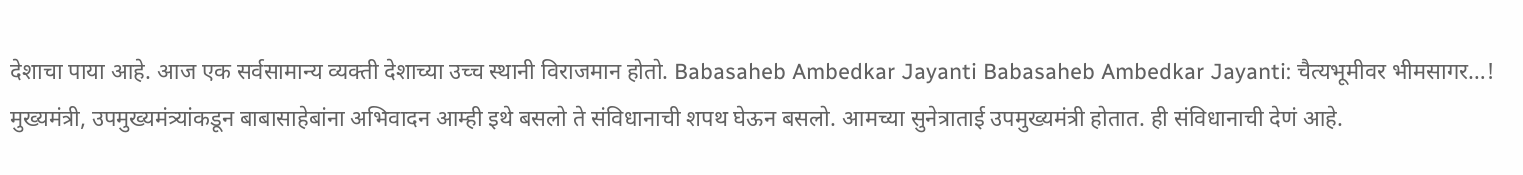देशाचा पाया आहे. आज एक सर्वसामान्य व्यक्ती देशाच्या उच्च स्थानी विराजमान होतो. Babasaheb Ambedkar Jayanti Babasaheb Ambedkar Jayanti: चैत्यभूमीवर भीमसागर…! मुख्यमंत्री, उपमुख्यमंत्र्यांकडून बाबासाहेबांना अभिवादन आम्ही इथे बसलो ते संविधानाची शपथ घेऊन बसलो. आमच्या सुनेत्राताई उपमुख्यमंत्री होतात. ही संविधानाची देणं आहे.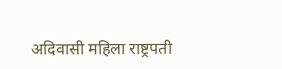अदिवासी महिला राष्ट्रपती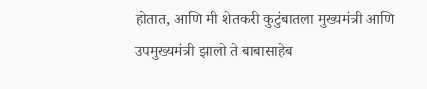होतात, आणि मी शेतकरी कुटुंबातला मुख्यमंत्री आणि उपमुख्यमंत्री झालो ते बाबासाहेब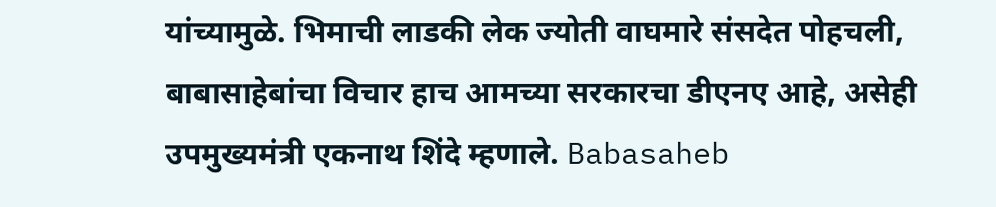यांच्यामुळे. भिमाची लाडकी लेक ज्योती वाघमारे संसदेत पोहचली, बाबासाहेबांचा विचार हाच आमच्या सरकारचा डीएनए आहे, असेही उपमुख्यमंत्री एकनाथ शिंदे म्हणाले. Babasaheb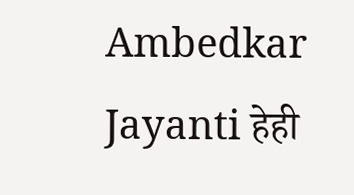Ambedkar Jayanti हेही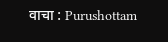वाचा : Purushottam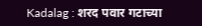Kadalag : शरद पवार गटाच्या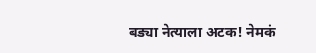बड्या नेत्याला अटक! नेमकं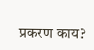प्रकरण काय?